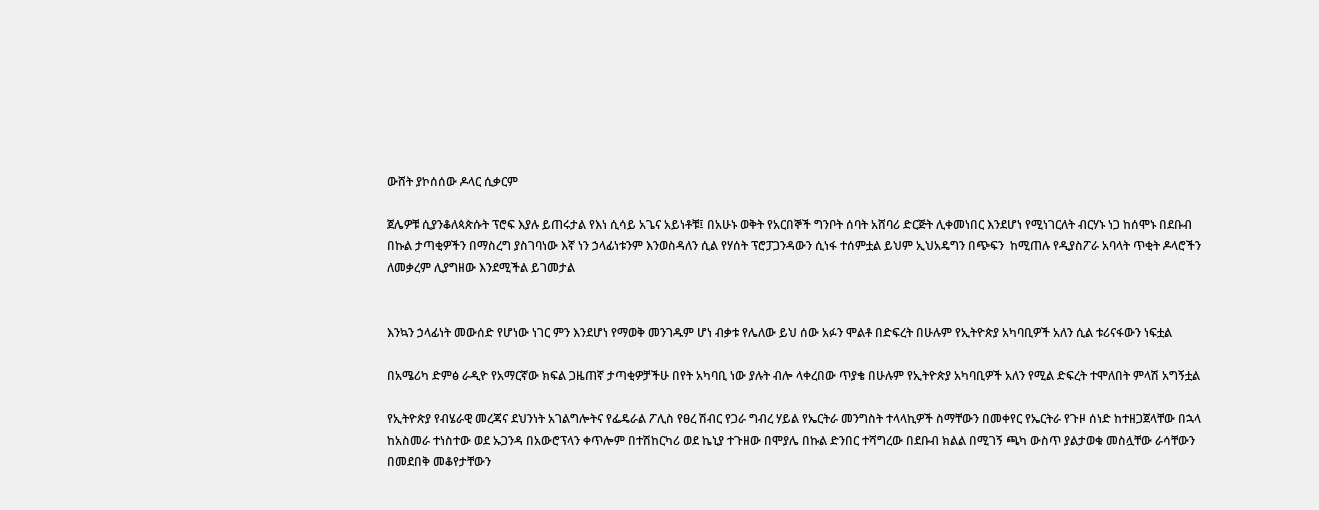ውሸት ያኮሰሰው ዶላር ሲቃርም

ጀሌዎቹ ሲያንቆለጳጵሱት ፕሮፍ እያሉ ይጠሩታል የእነ ሲሳይ አጌና አይነቶቹ፤ በአሁኑ ወቅት የአርበኞች ግንቦት ሰባት አሸባሪ ድርጅት ሊቀመነበር እንደሆነ የሚነገርለት ብርሃኑ ነጋ ከሰሞኑ በደቡብ በኩል ታጣቂዎችን በማስረግ ያስገባነው እኛ ነን ኃላፊነቱንም እንወስዳለን ሲል የሃሰት ፕሮፓጋንዳውን ሲነፋ ተሰምቷል ይህም ኢህአዴግን በጭፍን  ከሚጠሉ የዲያስፖራ አባላት ጥቂት ዶላሮችን ለመቃረም ሊያግዘው እንደሚችል ይገመታል


እንኳን ኃላፊነት መውሰድ የሆነው ነገር ምን እንደሆነ የማወቅ መንገዱም ሆነ ብቃቱ የሌለው ይህ ሰው አፉን ሞልቶ በድፍረት በሁሉም የኢትዮጵያ አካባቢዎች አለን ሲል ቱሪናፋውን ነፍቷል

በአሜሪካ ድምፅ ራዲዮ የአማርኛው ክፍል ጋዜጠኛ ታጣቂዎቻችሁ በየት አካባቢ ነው ያሉት ብሎ ላቀረበው ጥያቄ በሁሉም የኢትዮጵያ አካባቢዎች አለን የሚል ድፍረት ተሞለበት ምላሽ አግኝቷል

የኢትዮጵያ የብሄራዊ መረጃና ደህንነት አገልግሎትና የፌዴራል ፖሊስ የፀረ ሽብር የጋራ ግብረ ሃይል የኤርትራ መንግስት ተላላኪዎች ስማቸውን በመቀየር የኤርትራ የጉዞ ሰነድ ከተዘጋጀላቸው በኋላ ከአስመራ ተነስተው ወደ ኡጋንዳ በአውሮፕላን ቀጥሎም በተሽከርካሪ ወደ ኬኒያ ተጉዘው በሞያሌ በኩል ድንበር ተሻግረው በደቡብ ክልል በሚገኝ ጫካ ውስጥ ያልታወቁ መስሏቸው ራሳቸውን በመደበቅ መቆየታቸውን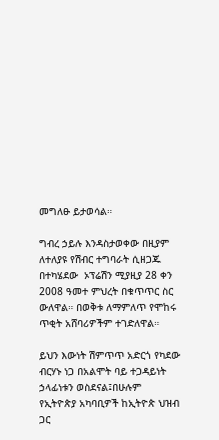መግለፁ ይታወሳል።

ግብረ ኃይሉ እንዳስታወቀው በዚያም ለተለያዩ የሽብር ተግባራት ሲዘጋጁ  በተካሄደው  ኦፕሬሽን ሚያዚያ 28 ቀን 2008 ዓመተ ምህረት በቁጥጥር ስር ውለዋል። በወቅቱ ለማምለጥ የሞከሩ ጥቂት አሸባሪዎችም ተገድለዋል።

ይህን እውነት ሽምጥጥ አድርጎ የካደው ብርሃኑ ነጋ በአልሞት ባይ ተጋዳይነት ኃላፊነቱን ወስደናል፤በሁሉም የኢትዮጵያ አካባቢዎች ከኢትዮጵ ህዝብ ጋር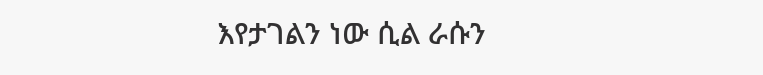እየታገልን ነው ሲል ራሱን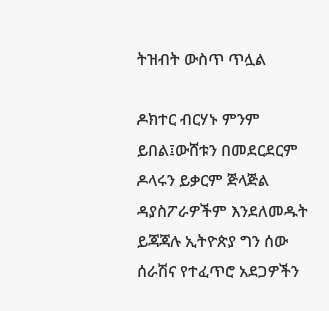ትዝብት ውስጥ ጥሏል

ዶክተር ብርሃኑ ምንም ይበል፤ውሸቱን በመደርደርም ዶላሩን ይቃርም ጅላጅል ዳያስፖራዎችም እንደለመዱት ይጃጃሉ ኢትዮጵያ ግን ሰው ሰራሽና የተፈጥሮ አደጋዎችን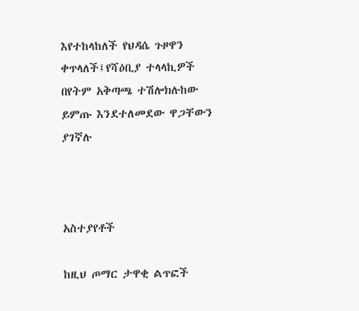እየተከላከለች የህዳሴ ጉዞዋን ቀጥላለች፤የሻዕቢያ ተላላኪዎች በየትም አቅጣጫ ተሽሎክሉከው ይምጡ እንደተለመደው ዋጋቸውን ያገኛሉ



አስተያየቶች

ከዚህ ጦማር ታዋቂ ልጥፎች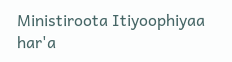Ministiroota Itiyoophiyaa har'a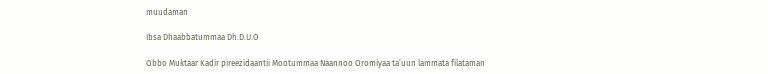muudaman

Ibsa Dhaabbatummaa Dh.D.U.O

Obbo Muktaar Kadir pireezidaantii Mootummaa Naannoo Oromiyaa ta’uun lammata filataman